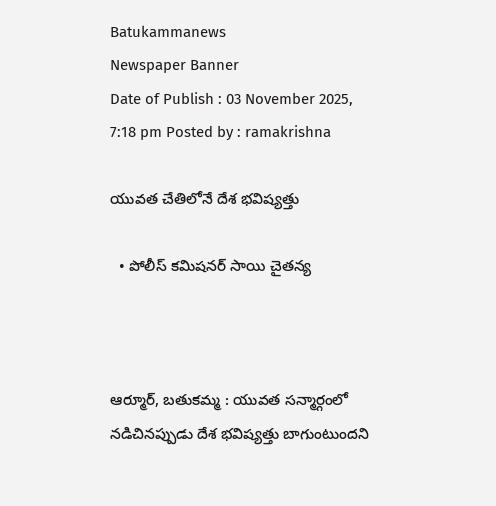Batukammanews
Newspaper Banner
Date of Publish : 03 November 2025, 7:18 pm Posted by : ramakrishna

యువత చేతిలోనే దేశ భవిష్యత్తు

  • పోలీస్ కమిషనర్ సాయి చైతన్య



ఆర్మూర్, బతుకమ్మ : యువత సన్మార్గంలో నడిచినప్పుడు దేశ భవిష్యత్తు బాగుంటుందని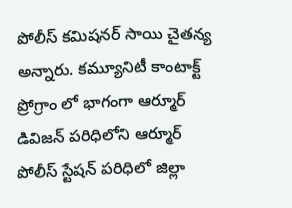పోలీస్ కమిషనర్ సాయి చైతన్య అన్నారు. కమ్యూనిటీ కాంటాక్ట్ ప్రోగ్రాం లో భాగంగా ఆర్మూర్ డివిజన్ పరిధిలోని ఆర్మూర్ పోలీస్ స్టేషన్ పరిధిలో జిల్లా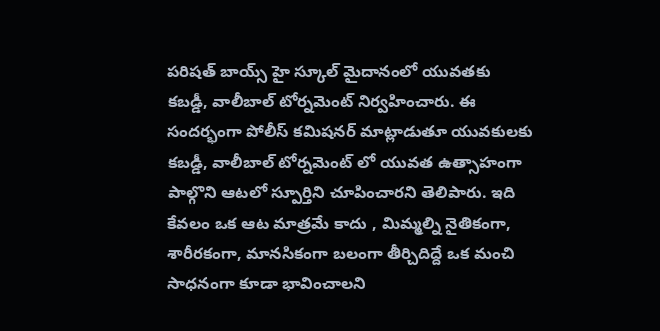పరిషత్ బాయ్స్ హై స్కూల్ మైదానంలో యువతకు కబడ్డీ, వాలీబాల్ టోర్నమెంట్ నిర్వహించారు. ఈ సందర్భంగా పోలీస్ కమిషనర్ మాట్లాడుతూ యువకులకు  కబడ్డీ, వాలీబాల్ టోర్నమెంట్ లో యువత ఉత్సాహంగా పాల్గొని ఆటలో స్పూర్తిని చూపించారని తెలిపారు. ఇది కేవలం ఒక ఆట మాత్రమే కాదు , మిమ్మల్ని నైతికంగా, శారీరకంగా, మానసికంగా బలంగా తీర్చిదిద్దే ఒక మంచి సాధనంగా కూడా భావించాలని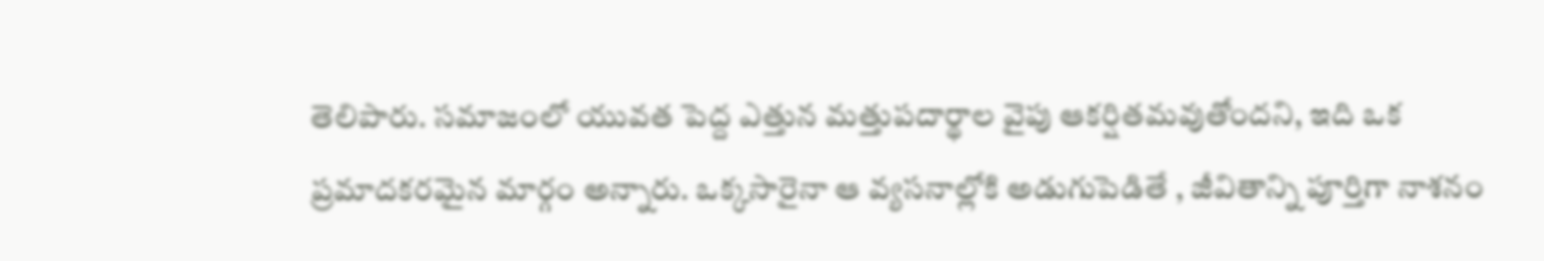తెలిపారు. సమాజంలో యువత పెద్ద ఎత్తున మత్తుపదార్థాల వైపు ఆకర్షితమవుతోందని, ఇది ఒక ప్రమాదకరమైన మార్గం అన్నారు. ఒక్కసారైనా ఆ వ్యసనాల్లోకి అడుగుపెడితే , జీవితాన్ని పూర్తిగా నాశనం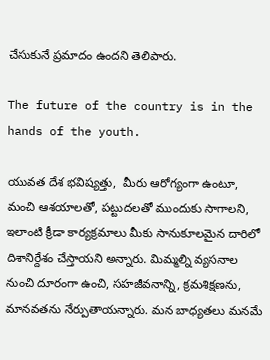చేసుకునే ప్రమాదం ఉందని తెలిపారు.

The future of the country is in the hands of the youth.

యువత దేశ భవిష్యత్తు,  మీరు ఆరోగ్యంగా ఉంటూ, మంచి ఆశయాలతో, పట్టుదలతో ముందుకు సాగాలని, ఇలాంటి క్రీడా కార్యక్రమాలు మీకు సానుకూలమైన దారిలో దిశానిర్దేశం చేస్తాయని అన్నారు. మిమ్మల్ని వ్యసనాల నుంచి దూరంగా ఉంచి, సహజీవనాన్ని, క్రమశిక్షణను, మానవతను నేర్పుతాయన్నారు. మన బాధ్యతలు మనమే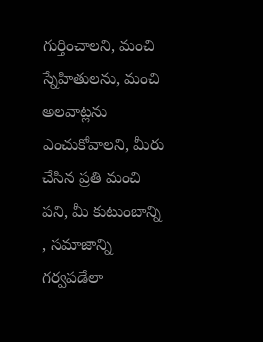గుర్తించాలని, మంచి స్నేహితులను, మంచి అలవాట్లను ఎంచుకోవాలని, మీరు చేసిన ప్రతి మంచి పని, మీ కుటుంబాన్ని , సమాజాన్ని గర్వపడేలా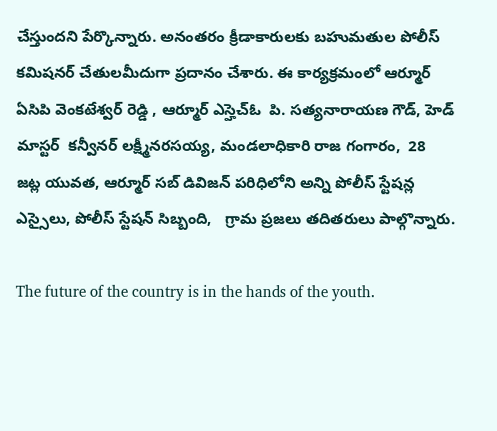చేస్తుందని పేర్కొన్నారు. అనంతరం క్రీడాకారులకు బహుమతుల పోలీస్ కమిషనర్ చేతులమీదుగా ప్రదానం చేశారు. ఈ కార్యక్రమంలో ఆర్మూర్ ఏసిపి వెంకటేశ్వర్ రెడ్డి , ఆర్మూర్ ఎస్హెచ్ఓ  పి. సత్యనారాయణ గౌడ్, హెడ్ మాస్టర్  కన్వీనర్ లక్ష్మీనరసయ్య, మండలాధికారి రాజ గంగారం,  28  జట్ల యువత, ఆర్మూర్ సబ్ డివిజన్ పరిధిలోని అన్ని పోలీస్ స్టేషన్ల ఎస్సైలు, పోలీస్ స్టేషన్ సిబ్బంది,   గ్రామ ప్రజలు తదితరులు పాల్గొన్నారు.

The future of the country is in the hands of the youth.